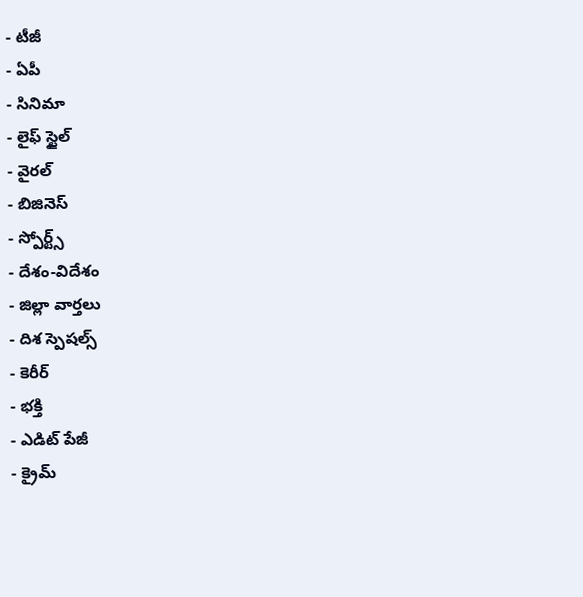- టీజీ
- ఏపీ
- సినిమా
- లైఫ్ స్టైల్
- వైరల్
- బిజినెస్
- స్పోర్ట్స్
- దేశం-విదేశం
- జిల్లా వార్తలు
- దిశ స్పెషల్స్
- కెరీర్
- భక్తి
- ఎడిట్ పేజీ
- క్రైమ్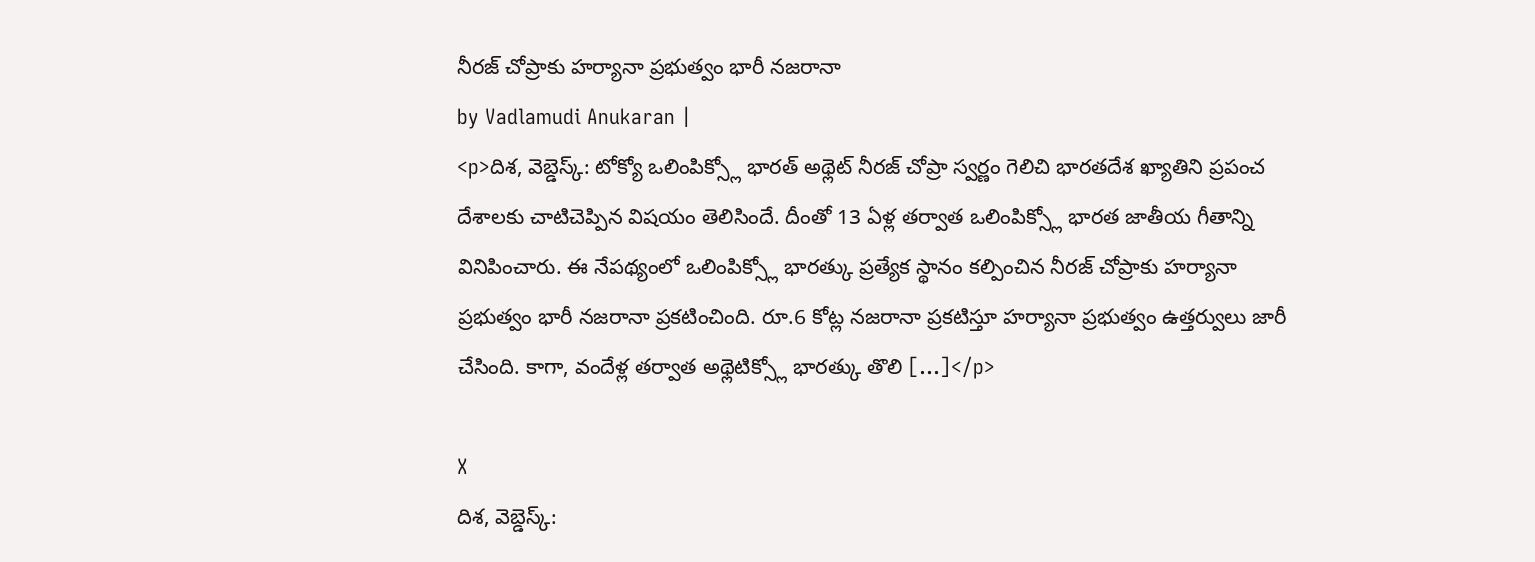నీరజ్ చోప్రాకు హర్యానా ప్రభుత్వం భారీ నజరానా
by Vadlamudi Anukaran |
<p>దిశ, వెబ్డెస్క్: టోక్యో ఒలింపిక్స్లో భారత్ అథ్లెట్ నీరజ్ చోప్రా స్వర్ణం గెలిచి భారతదేశ ఖ్యాతిని ప్రపంచ దేశాలకు చాటిచెప్పిన విషయం తెలిసిందే. దీంతో 13 ఏళ్ల తర్వాత ఒలింపిక్స్లో భారత జాతీయ గీతాన్ని వినిపించారు. ఈ నేపథ్యంలో ఒలింపిక్స్లో భారత్కు ప్రత్యేక స్థానం కల్పించిన నీరజ్ చోప్రాకు హర్యానా ప్రభుత్వం భారీ నజరానా ప్రకటించింది. రూ.6 కోట్ల నజరానా ప్రకటిస్తూ హర్యానా ప్రభుత్వం ఉత్తర్వులు జారీ చేసింది. కాగా, వందేళ్ల తర్వాత అథ్లెటిక్స్లో భారత్కు తొలి […]</p>

X
దిశ, వెబ్డెస్క్: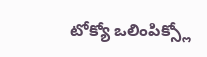టోక్యో ఒలింపిక్స్లో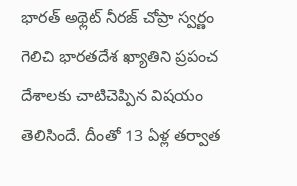భారత్ అథ్లెట్ నీరజ్ చోప్రా స్వర్ణం గెలిచి భారతదేశ ఖ్యాతిని ప్రపంచ దేశాలకు చాటిచెప్పిన విషయం తెలిసిందే. దీంతో 13 ఏళ్ల తర్వాత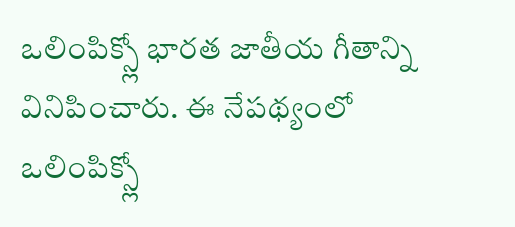ఒలింపిక్స్లో భారత జాతీయ గీతాన్ని వినిపించారు. ఈ నేపథ్యంలో ఒలింపిక్స్లో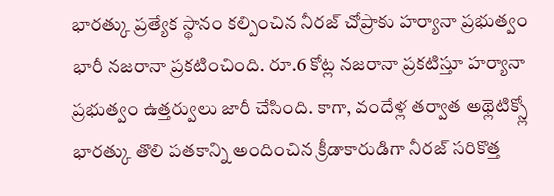భారత్కు ప్రత్యేక స్థానం కల్పించిన నీరజ్ చోప్రాకు హర్యానా ప్రభుత్వం భారీ నజరానా ప్రకటించింది. రూ.6 కోట్ల నజరానా ప్రకటిస్తూ హర్యానా ప్రభుత్వం ఉత్తర్వులు జారీ చేసింది. కాగా, వందేళ్ల తర్వాత అథ్లెటిక్స్లో భారత్కు తొలి పతకాన్ని అందించిన క్రీడాకారుడిగా నీరజ్ సరికొత్త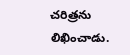చరిత్రను లిఖించాడు.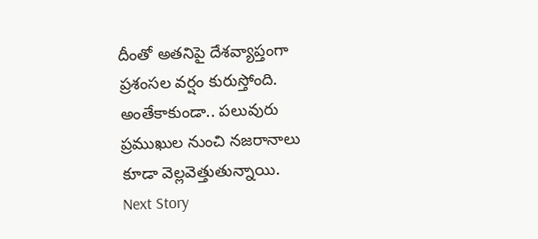దీంతో అతనిపై దేశవ్యాప్తంగా ప్రశంసల వర్షం కురుస్తోంది. అంతేకాకుండా.. పలువురు ప్రముఖుల నుంచి నజరానాలు కూడా వెల్లవెత్తుతున్నాయి.
Next Story